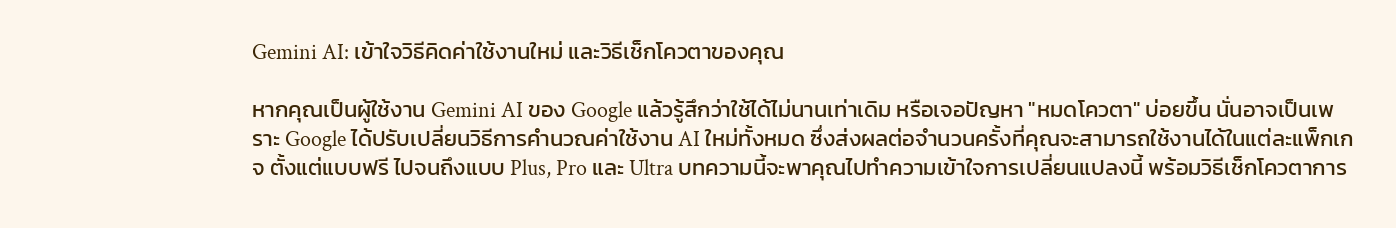Gemini AI: เข้าใจวิธีคิดค่าใช้งานใหม่ และวิธีเช็กโควตาของคุณ

หากคุณเป็นผู้ใช้งาน Gemini AI ของ Google แล้วรู้สึกว่าใช้ได้ไม่นานเท่าเดิม หรือเจอปัญหา "หมดโควตา" บ่อยขึ้น นั่นอาจเป็นเพราะ Google ได้ปรับเปลี่ยนวิธีการคำนวณค่าใช้งาน AI ใหม่ทั้งหมด ซึ่งส่งผลต่อจำนวนครั้งที่คุณจะสามารถใช้งานได้ในแต่ละแพ็กเกจ ตั้งแต่แบบฟรี ไปจนถึงแบบ Plus, Pro และ Ultra บทความนี้จะพาคุณไปทำความเข้าใจการเปลี่ยนแปลงนี้ พร้อมวิธีเช็กโควตาการ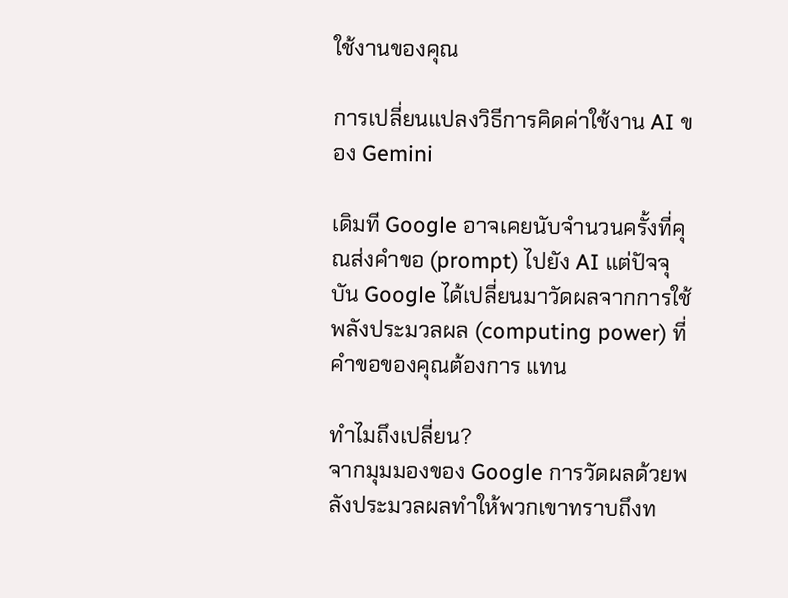ใช้งานของคุณ

การเปลี่ยนแปลงวิธีการคิดค่าใช้งาน AI ของ Gemini

เดิมที Google อาจเคยนับจำนวนครั้งที่คุณส่งคำขอ (prompt) ไปยัง AI แต่ปัจจุบัน Google ได้เปลี่ยนมาวัดผลจากการใช้พลังประมวลผล (computing power) ที่คำขอของคุณต้องการ แทน

ทำไมถึงเปลี่ยน?
จากมุมมองของ Google การวัดผลด้วยพลังประมวลผลทำให้พวกเขาทราบถึงท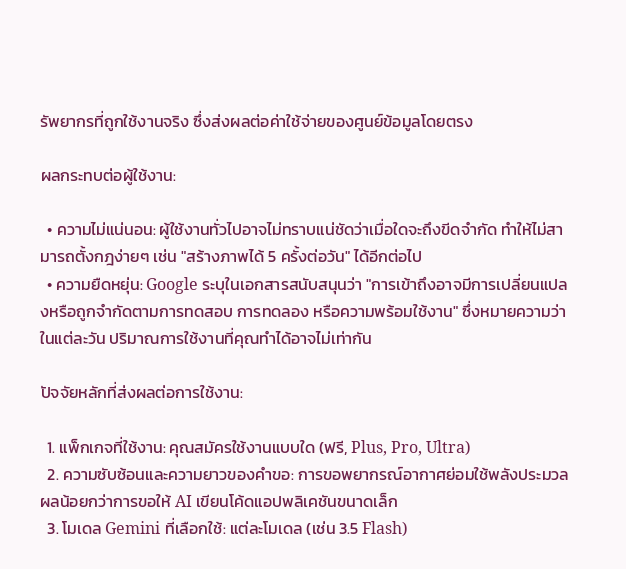รัพยากรที่ถูกใช้งานจริง ซึ่งส่งผลต่อค่าใช้จ่ายของศูนย์ข้อมูลโดยตรง

ผลกระทบต่อผู้ใช้งาน:

  • ความไม่แน่นอน: ผู้ใช้งานทั่วไปอาจไม่ทราบแน่ชัดว่าเมื่อใดจะถึงขีดจำกัด ทำให้ไม่สามารถตั้งกฎง่ายๆ เช่น "สร้างภาพได้ 5 ครั้งต่อวัน" ได้อีกต่อไป
  • ความยืดหยุ่น: Google ระบุในเอกสารสนับสนุนว่า "การเข้าถึงอาจมีการเปลี่ยนแปลงหรือถูกจำกัดตามการทดสอบ การทดลอง หรือความพร้อมใช้งาน" ซึ่งหมายความว่าในแต่ละวัน ปริมาณการใช้งานที่คุณทำได้อาจไม่เท่ากัน

ปัจจัยหลักที่ส่งผลต่อการใช้งาน:

  1. แพ็กเกจที่ใช้งาน: คุณสมัครใช้งานแบบใด (ฟรี, Plus, Pro, Ultra)
  2. ความซับซ้อนและความยาวของคำขอ: การขอพยากรณ์อากาศย่อมใช้พลังประมวลผลน้อยกว่าการขอให้ AI เขียนโค้ดแอปพลิเคชันขนาดเล็ก
  3. โมเดล Gemini ที่เลือกใช้: แต่ละโมเดล (เช่น 3.5 Flash)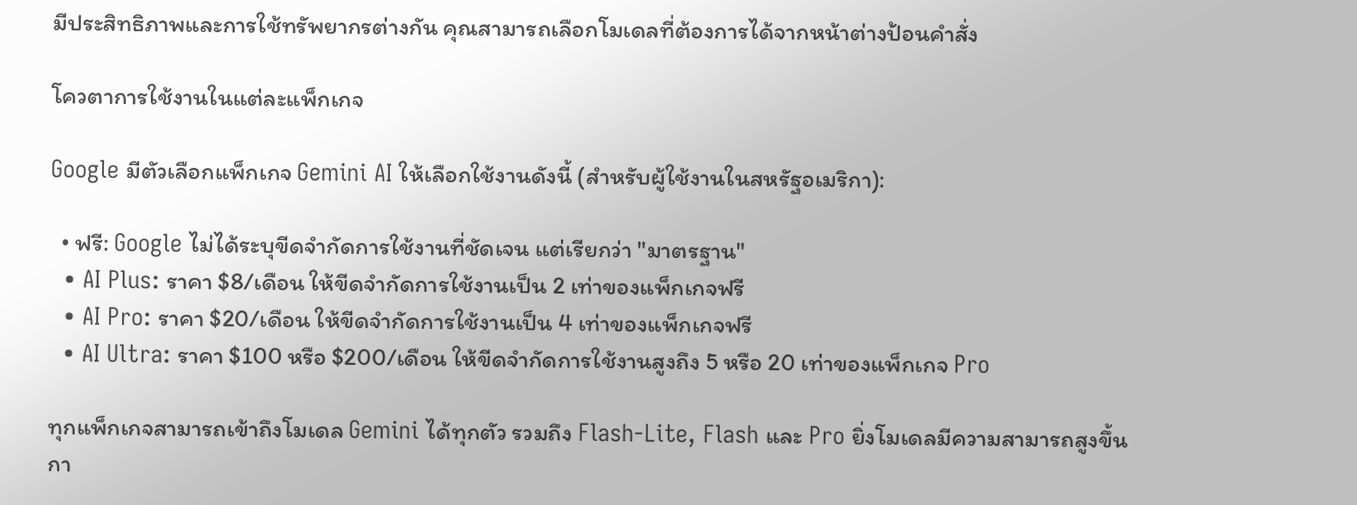มีประสิทธิภาพและการใช้ทรัพยากรต่างกัน คุณสามารถเลือกโมเดลที่ต้องการได้จากหน้าต่างป้อนคำสั่ง

โควตาการใช้งานในแต่ละแพ็กเกจ

Google มีตัวเลือกแพ็กเกจ Gemini AI ให้เลือกใช้งานดังนี้ (สำหรับผู้ใช้งานในสหรัฐอเมริกา):

  • ฟรี: Google ไม่ได้ระบุขีดจำกัดการใช้งานที่ชัดเจน แต่เรียกว่า "มาตรฐาน"
  • AI Plus: ราคา $8/เดือน ให้ขีดจำกัดการใช้งานเป็น 2 เท่าของแพ็กเกจฟรี
  • AI Pro: ราคา $20/เดือน ให้ขีดจำกัดการใช้งานเป็น 4 เท่าของแพ็กเกจฟรี
  • AI Ultra: ราคา $100 หรือ $200/เดือน ให้ขีดจำกัดการใช้งานสูงถึง 5 หรือ 20 เท่าของแพ็กเกจ Pro

ทุกแพ็กเกจสามารถเข้าถึงโมเดล Gemini ได้ทุกตัว รวมถึง Flash-Lite, Flash และ Pro ยิ่งโมเดลมีความสามารถสูงขึ้น กา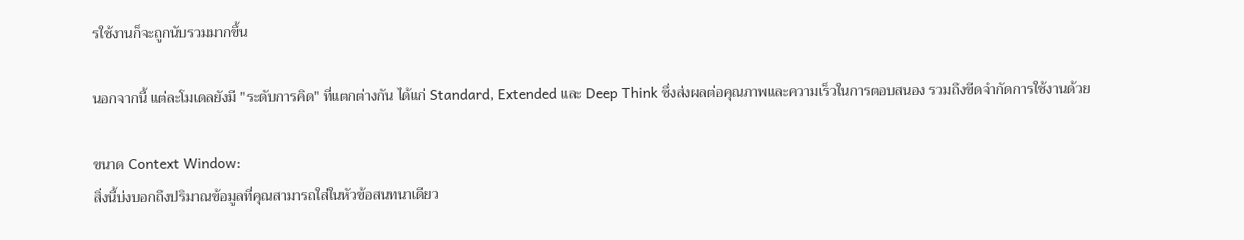รใช้งานก็จะถูกนับรวมมากขึ้น

นอกจากนี้ แต่ละโมเดลยังมี "ระดับการคิด" ที่แตกต่างกัน ได้แก่ Standard, Extended และ Deep Think ซึ่งส่งผลต่อคุณภาพและความเร็วในการตอบสนอง รวมถึงขีดจำกัดการใช้งานด้วย

ขนาด Context Window:
สิ่งนี้บ่งบอกถึงปริมาณข้อมูลที่คุณสามารถใส่ในหัวข้อสนทนาเดียว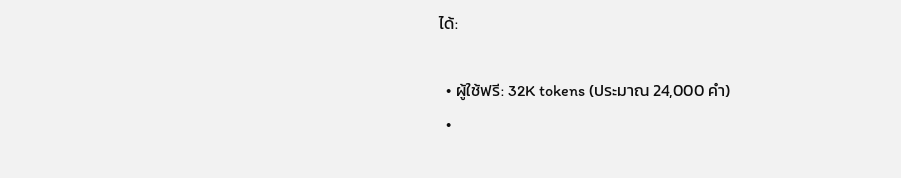ได้:

  • ผู้ใช้ฟรี: 32K tokens (ประมาณ 24,000 คำ)
  •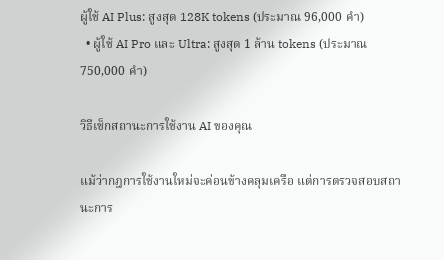ผู้ใช้ AI Plus: สูงสุด 128K tokens (ประมาณ 96,000 คำ)
  • ผู้ใช้ AI Pro และ Ultra: สูงสุด 1 ล้าน tokens (ประมาณ 750,000 คำ)

วิธีเช็กสถานะการใช้งาน AI ของคุณ

แม้ว่ากฎการใช้งานใหม่จะค่อนข้างคลุมเครือ แต่การตรวจสอบสถานะการ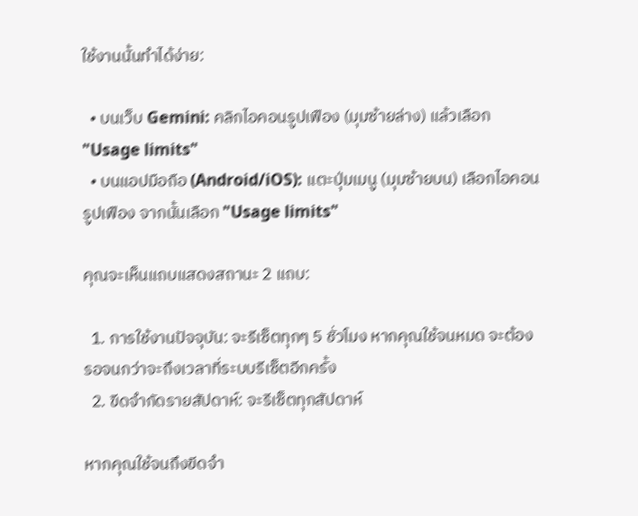ใช้งานนั้นทำได้ง่าย:

  • บนเว็บ Gemini: คลิกไอคอนรูปเฟือง (มุมซ้ายล่าง) แล้วเลือก "Usage limits"
  • บนแอปมือถือ (Android/iOS): แตะปุ่มเมนู (มุมซ้ายบน) เลือกไอคอนรูปเฟือง จากนั้นเลือก "Usage limits"

คุณจะเห็นแถบแสดงสถานะ 2 แถบ:

  1. การใช้งานปัจจุบัน: จะรีเซ็ตทุกๆ 5 ชั่วโมง หากคุณใช้จนหมด จะต้องรอจนกว่าจะถึงเวลาที่ระบบรีเซ็ตอีกครั้ง
  2. ขีดจำกัดรายสัปดาห์: จะรีเซ็ตทุกสัปดาห์

หากคุณใช้จนถึงขีดจำ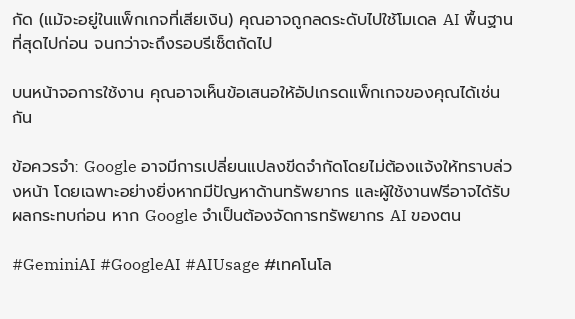กัด (แม้จะอยู่ในแพ็กเกจที่เสียเงิน) คุณอาจถูกลดระดับไปใช้โมเดล AI พื้นฐานที่สุดไปก่อน จนกว่าจะถึงรอบรีเซ็ตถัดไป

บนหน้าจอการใช้งาน คุณอาจเห็นข้อเสนอให้อัปเกรดแพ็กเกจของคุณได้เช่นกัน

ข้อควรจำ: Google อาจมีการเปลี่ยนแปลงขีดจำกัดโดยไม่ต้องแจ้งให้ทราบล่วงหน้า โดยเฉพาะอย่างยิ่งหากมีปัญหาด้านทรัพยากร และผู้ใช้งานฟรีอาจได้รับผลกระทบก่อน หาก Google จำเป็นต้องจัดการทรัพยากร AI ของตน

#GeminiAI #GoogleAI #AIUsage #เทคโนโล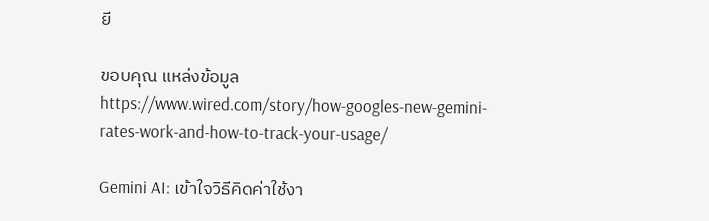ยี

ขอบคุณ แหล่งข้อมูล
https://www.wired.com/story/how-googles-new-gemini-rates-work-and-how-to-track-your-usage/

Gemini AI: เข้าใจวิธีคิดค่าใช้งา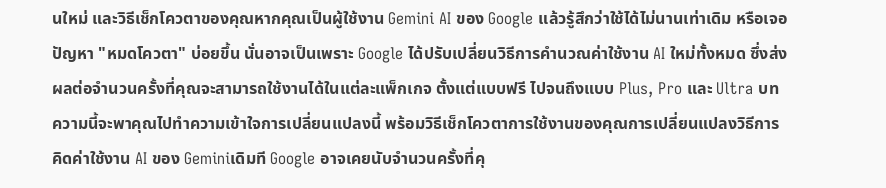นใหม่ และวิธีเช็กโควตาของคุณหากคุณเป็นผู้ใช้งาน Gemini AI ของ Google แล้วรู้สึกว่าใช้ได้ไม่นานเท่าเดิม หรือเจอปัญหา "หมดโควตา" บ่อยขึ้น นั่นอาจเป็นเพราะ Google ได้ปรับเปลี่ยนวิธีการคำนวณค่าใช้งาน AI ใหม่ทั้งหมด ซึ่งส่งผลต่อจำนวนครั้งที่คุณจะสามารถใช้งานได้ในแต่ละแพ็กเกจ ตั้งแต่แบบฟรี ไปจนถึงแบบ Plus, Pro และ Ultra บทความนี้จะพาคุณไปทำความเข้าใจการเปลี่ยนแปลงนี้ พร้อมวิธีเช็กโควตาการใช้งานของคุณการเปลี่ยนแปลงวิธีการคิดค่าใช้งาน AI ของ Geminiเดิมที Google อาจเคยนับจำนวนครั้งที่คุ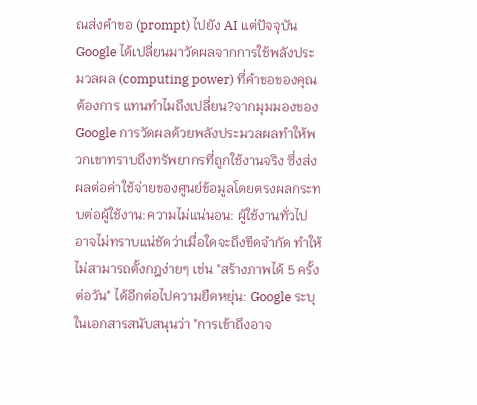ณส่งคำขอ (prompt) ไปยัง AI แต่ปัจจุบัน Google ได้เปลี่ยนมาวัดผลจากการใช้พลังประมวลผล (computing power) ที่คำขอของคุณต้องการ แทนทำไมถึงเปลี่ยน?จากมุมมองของ Google การวัดผลด้วยพลังประมวลผลทำให้พวกเขาทราบถึงทรัพยากรที่ถูกใช้งานจริง ซึ่งส่งผลต่อค่าใช้จ่ายของศูนย์ข้อมูลโดยตรงผลกระทบต่อผู้ใช้งาน:ความไม่แน่นอน: ผู้ใช้งานทั่วไปอาจไม่ทราบแน่ชัดว่าเมื่อใดจะถึงขีดจำกัด ทำให้ไม่สามารถตั้งกฎง่ายๆ เช่น "สร้างภาพได้ 5 ครั้งต่อวัน" ได้อีกต่อไปความยืดหยุ่น: Google ระบุในเอกสารสนับสนุนว่า "การเข้าถึงอาจ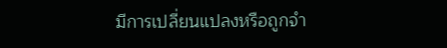มีการเปลี่ยนแปลงหรือถูกจำ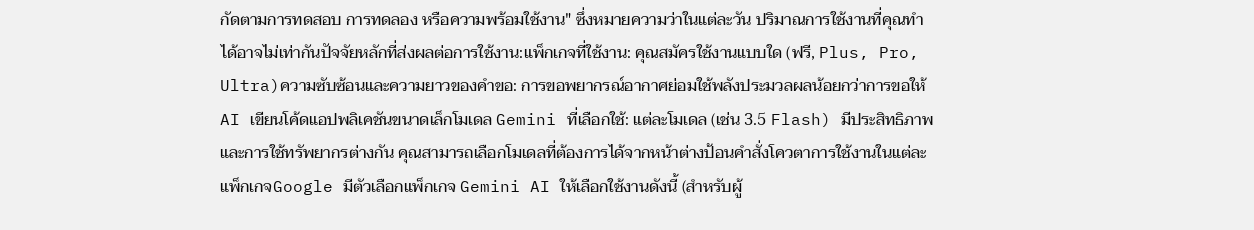กัดตามการทดสอบ การทดลอง หรือความพร้อมใช้งาน" ซึ่งหมายความว่าในแต่ละวัน ปริมาณการใช้งานที่คุณทำได้อาจไม่เท่ากันปัจจัยหลักที่ส่งผลต่อการใช้งาน:แพ็กเกจที่ใช้งาน: คุณสมัครใช้งานแบบใด (ฟรี, Plus, Pro, Ultra)ความซับซ้อนและความยาวของคำขอ: การขอพยากรณ์อากาศย่อมใช้พลังประมวลผลน้อยกว่าการขอให้ AI เขียนโค้ดแอปพลิเคชันขนาดเล็กโมเดล Gemini ที่เลือกใช้: แต่ละโมเดล (เช่น 3.5 Flash) มีประสิทธิภาพและการใช้ทรัพยากรต่างกัน คุณสามารถเลือกโมเดลที่ต้องการได้จากหน้าต่างป้อนคำสั่งโควตาการใช้งานในแต่ละแพ็กเกจGoogle มีตัวเลือกแพ็กเกจ Gemini AI ให้เลือกใช้งานดังนี้ (สำหรับผู้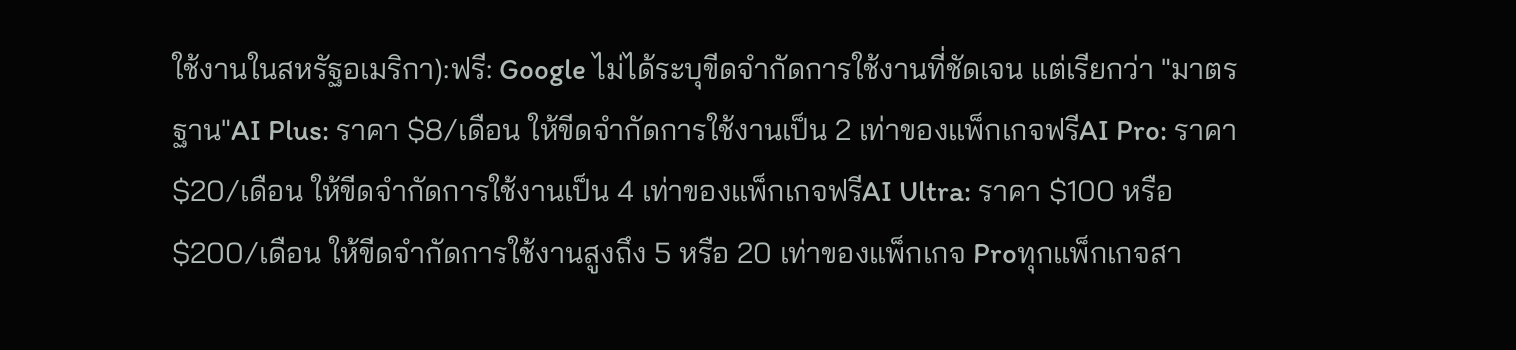ใช้งานในสหรัฐอเมริกา):ฟรี: Google ไม่ได้ระบุขีดจำกัดการใช้งานที่ชัดเจน แต่เรียกว่า "มาตรฐาน"AI Plus: ราคา $8/เดือน ให้ขีดจำกัดการใช้งานเป็น 2 เท่าของแพ็กเกจฟรีAI Pro: ราคา $20/เดือน ให้ขีดจำกัดการใช้งานเป็น 4 เท่าของแพ็กเกจฟรีAI Ultra: ราคา $100 หรือ $200/เดือน ให้ขีดจำกัดการใช้งานสูงถึง 5 หรือ 20 เท่าของแพ็กเกจ Proทุกแพ็กเกจสา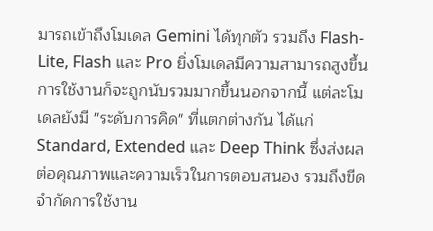มารถเข้าถึงโมเดล Gemini ได้ทุกตัว รวมถึง Flash-Lite, Flash และ Pro ยิ่งโมเดลมีความสามารถสูงขึ้น การใช้งานก็จะถูกนับรวมมากขึ้นนอกจากนี้ แต่ละโมเดลยังมี "ระดับการคิด" ที่แตกต่างกัน ได้แก่ Standard, Extended และ Deep Think ซึ่งส่งผลต่อคุณภาพและความเร็วในการตอบสนอง รวมถึงขีดจำกัดการใช้งาน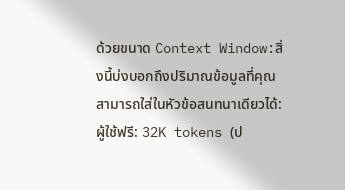ด้วยขนาด Context Window:สิ่งนี้บ่งบอกถึงปริมาณข้อมูลที่คุณสามารถใส่ในหัวข้อสนทนาเดียวได้:ผู้ใช้ฟรี: 32K tokens (ป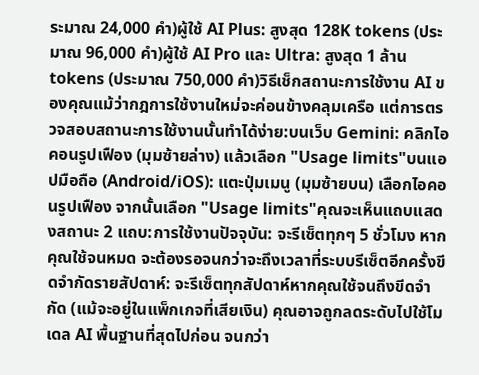ระมาณ 24,000 คำ)ผู้ใช้ AI Plus: สูงสุด 128K tokens (ประมาณ 96,000 คำ)ผู้ใช้ AI Pro และ Ultra: สูงสุด 1 ล้าน tokens (ประมาณ 750,000 คำ)วิธีเช็กสถานะการใช้งาน AI ของคุณแม้ว่ากฎการใช้งานใหม่จะค่อนข้างคลุมเครือ แต่การตรวจสอบสถานะการใช้งานนั้นทำได้ง่าย:บนเว็บ Gemini: คลิกไอคอนรูปเฟือง (มุมซ้ายล่าง) แล้วเลือก "Usage limits"บนแอปมือถือ (Android/iOS): แตะปุ่มเมนู (มุมซ้ายบน) เลือกไอคอนรูปเฟือง จากนั้นเลือก "Usage limits"คุณจะเห็นแถบแสดงสถานะ 2 แถบ:การใช้งานปัจจุบัน: จะรีเซ็ตทุกๆ 5 ชั่วโมง หากคุณใช้จนหมด จะต้องรอจนกว่าจะถึงเวลาที่ระบบรีเซ็ตอีกครั้งขีดจำกัดรายสัปดาห์: จะรีเซ็ตทุกสัปดาห์หากคุณใช้จนถึงขีดจำกัด (แม้จะอยู่ในแพ็กเกจที่เสียเงิน) คุณอาจถูกลดระดับไปใช้โมเดล AI พื้นฐานที่สุดไปก่อน จนกว่า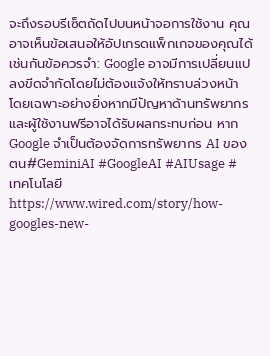จะถึงรอบรีเซ็ตถัดไปบนหน้าจอการใช้งาน คุณอาจเห็นข้อเสนอให้อัปเกรดแพ็กเกจของคุณได้เช่นกันข้อควรจำ: Google อาจมีการเปลี่ยนแปลงขีดจำกัดโดยไม่ต้องแจ้งให้ทราบล่วงหน้า โดยเฉพาะอย่างยิ่งหากมีปัญหาด้านทรัพยากร และผู้ใช้งานฟรีอาจได้รับผลกระทบก่อน หาก Google จำเป็นต้องจัดการทรัพยากร AI ของตน#GeminiAI #GoogleAI #AIUsage #เทคโนโลยีhttps://www.wired.com/story/how-googles-new-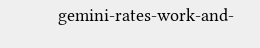gemini-rates-work-and-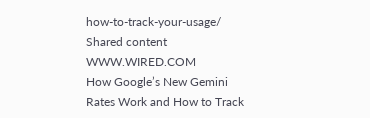how-to-track-your-usage/
Shared content
WWW.WIRED.COM
How Google’s New Gemini Rates Work and How to Track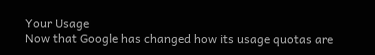Your Usage
Now that Google has changed how its usage quotas are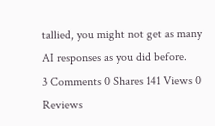tallied, you might not get as many AI responses as you did before.
3 Comments 0 Shares 141 Views 0 Reviews